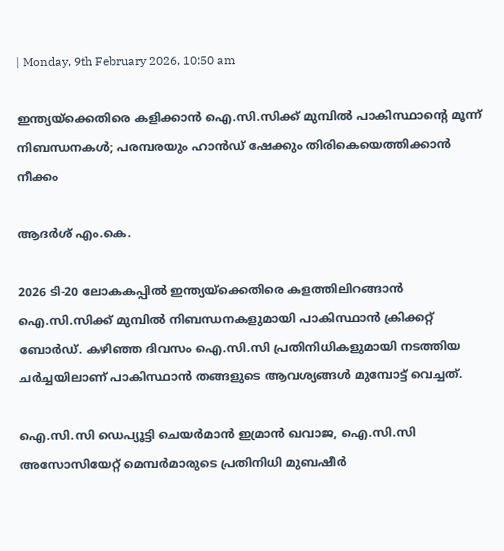| Monday, 9th February 2026, 10:50 am

ഇന്ത്യയ്‌ക്കെതിരെ കളിക്കാന്‍ ഐ.സി.സിക്ക് മുമ്പില്‍ പാകിസ്ഥാന്റെ മൂന്ന് നിബന്ധനകള്‍; പരമ്പരയും ഹാന്‍ഡ് ഷേക്കും തിരികെയെത്തിക്കാന്‍ നീക്കം

ആദര്‍ശ് എം.കെ.

2026 ടി-20 ലോകകപ്പില്‍ ഇന്ത്യയ്‌ക്കെതിരെ കളത്തിലിറങ്ങാന്‍ ഐ.സി.സിക്ക് മുമ്പില്‍ നിബന്ധനകളുമായി പാകിസ്ഥാന്‍ ക്രിക്കറ്റ് ബോര്‍ഡ്. കഴിഞ്ഞ ദിവസം ഐ.സി.സി പ്രതിനിധികളുമായി നടത്തിയ ചര്‍ച്ചയിലാണ് പാകിസ്ഥാന്‍ തങ്ങളുടെ ആവശ്യങ്ങള്‍ മുമ്പോട്ട് വെച്ചത്.

ഐ.സി.സി ഡെപ്യൂട്ടി ചെയര്‍മാന്‍ ഇമ്രാന്‍ ഖവാജ, ഐ.സി.സി അസോസിയേറ്റ് മെമ്പര്‍മാരുടെ പ്രതിനിധി മുബഷീര്‍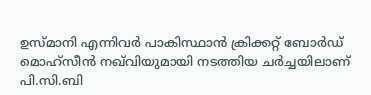ഉസ്മാനി എന്നിവര്‍ പാകിസ്ഥാന്‍ ക്രിക്കറ്റ് ബോര്‍ഡ് മൊഹ്‌സീന്‍ നഖ്‌വിയുമായി നടത്തിയ ചര്‍ച്ചയിലാണ് പി.സി.ബി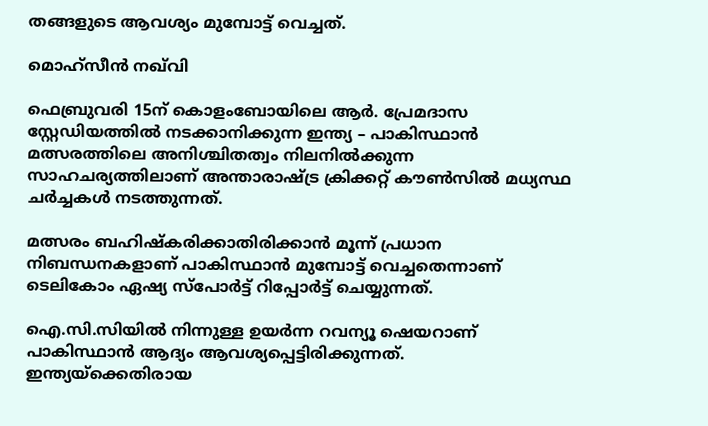തങ്ങളുടെ ആവശ്യം മുമ്പോട്ട് വെച്ചത്.

മൊഹ്‌സീന്‍ നഖ്‌വി

ഫെബ്രുവരി 15ന് കൊളംബോയിലെ ആര്‍. പ്രേമദാസ സ്റ്റേഡിയത്തില്‍ നടക്കാനിക്കുന്ന ഇന്ത്യ – പാകിസ്ഥാന്‍ മത്സരത്തിലെ അനിശ്ചിതത്വം നിലനില്‍ക്കുന്ന സാഹചര്യത്തിലാണ് അന്താരാഷ്ട്ര ക്രിക്കറ്റ് കൗണ്‍സില്‍ മധ്യസ്ഥ ചര്‍ച്ചകള്‍ നടത്തുന്നത്.

മത്സരം ബഹിഷ്‌കരിക്കാതിരിക്കാന്‍ മൂന്ന് പ്രധാന നിബന്ധനകളാണ് പാകിസ്ഥാന്‍ മുമ്പോട്ട് വെച്ചതെന്നാണ് ടെലികോം ഏഷ്യ സ്‌പോര്‍ട്ട് റിപ്പോര്‍ട്ട് ചെയ്യുന്നത്.

ഐ.സി.സിയില്‍ നിന്നുള്ള ഉയര്‍ന്ന റവന്യൂ ഷെയറാണ് പാകിസ്ഥാന്‍ ആദ്യം ആവശ്യപ്പെട്ടിരിക്കുന്നത്. ഇന്ത്യയ്‌ക്കെതിരായ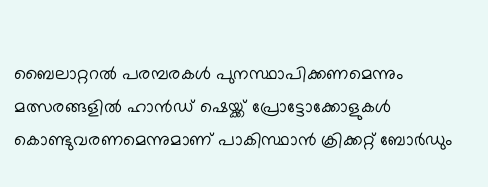ബൈലാറ്ററല്‍ പരമ്പരകള്‍ പുനസ്ഥാപിക്കണമെന്നും മത്സരങ്ങളില്‍ ഹാന്‍ഡ് ഷെയ്ക്ക് പ്രോട്ടോക്കോളുകള്‍ കൊണ്ടുവരണമെന്നുമാണ് പാകിസ്ഥാന്‍ ക്രിക്കറ്റ് ബോര്‍ഡും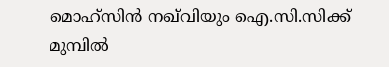മൊഹ്‌സിന്‍ നഖ്‌വിയും ഐ.സി.സിക്ക് മുമ്പില്‍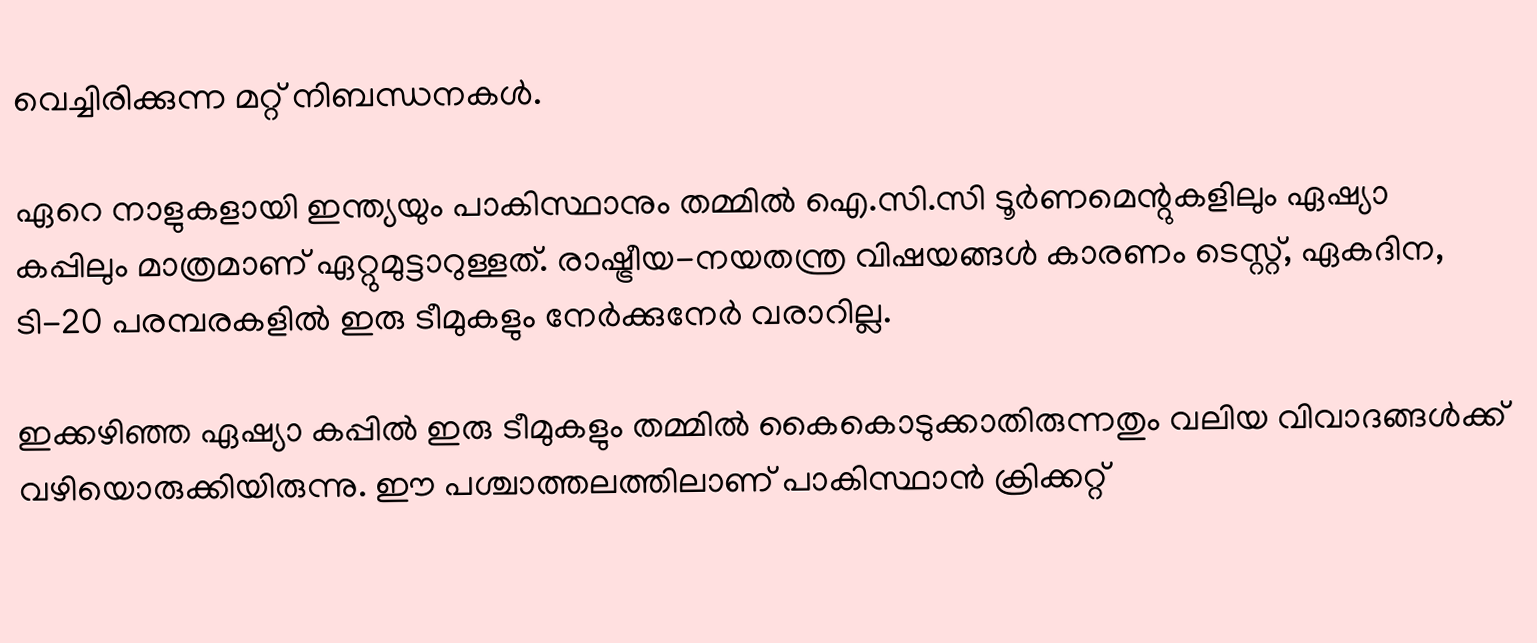വെച്ചിരിക്കുന്ന മറ്റ് നിബന്ധനകള്‍.

ഏറെ നാളുകളായി ഇന്ത്യയും പാകിസ്ഥാനും തമ്മില്‍ ഐ.സി.സി ടൂര്‍ണമെന്റുകളിലും ഏഷ്യാ കപ്പിലും മാത്രമാണ് ഏറ്റുമുട്ടാറുള്ളത്. രാഷ്ട്രീയ-നയതന്ത്ര വിഷയങ്ങള്‍ കാരണം ടെസ്റ്റ്, ഏകദിന, ടി-20 പരമ്പരകളില്‍ ഇരു ടീമുകളും നേര്‍ക്കുനേര്‍ വരാറില്ല.

ഇക്കഴിഞ്ഞ ഏഷ്യാ കപ്പില്‍ ഇരു ടീമുകളും തമ്മില്‍ കൈകൊടുക്കാതിരുന്നതും വലിയ വിവാദങ്ങള്‍ക്ക് വഴിയൊരുക്കിയിരുന്നു. ഈ പശ്ചാത്തലത്തിലാണ് പാകിസ്ഥാന്‍ ക്രിക്കറ്റ്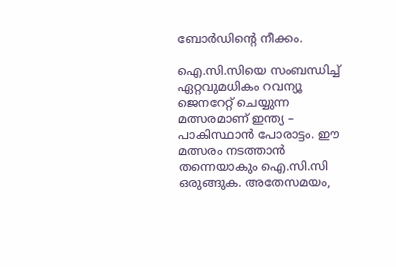ബോര്‍ഡിന്റെ നീക്കം.

ഐ.സി.സിയെ സംബന്ധിച്ച് ഏറ്റവുമധികം റവന്യൂ ജെനറേറ്റ് ചെയ്യുന്ന മത്സരമാണ് ഇന്ത്യ – പാകിസ്ഥാന്‍ പോരാട്ടം. ഈ മത്സരം നടത്താന്‍ തന്നെയാകും ഐ.സി.സി ഒരുങ്ങുക. അതേസമയം,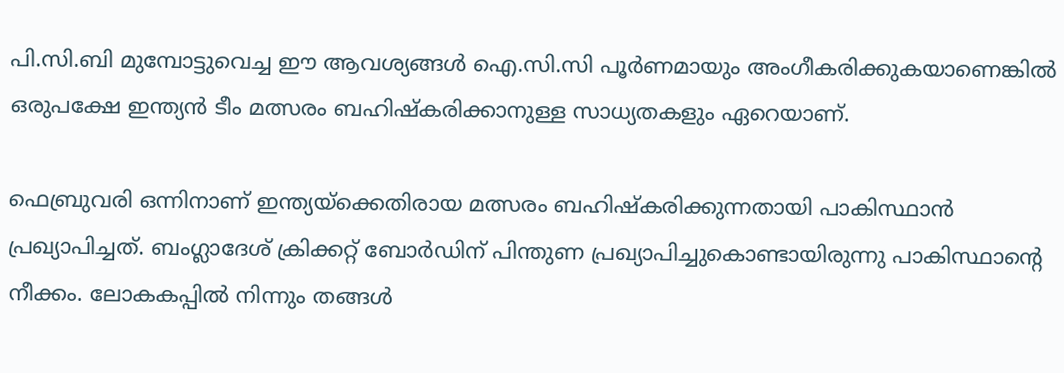പി.സി.ബി മുമ്പോട്ടുവെച്ച ഈ ആവശ്യങ്ങള്‍ ഐ.സി.സി പൂര്‍ണമായും അംഗീകരിക്കുകയാണെങ്കില്‍ ഒരുപക്ഷേ ഇന്ത്യന്‍ ടീം മത്സരം ബഹിഷ്‌കരിക്കാനുള്ള സാധ്യതകളും ഏറെയാണ്.

ഫെബ്രുവരി ഒന്നിനാണ് ഇന്ത്യയ്‌ക്കെതിരായ മത്സരം ബഹിഷ്‌കരിക്കുന്നതായി പാകിസ്ഥാന്‍ പ്രഖ്യാപിച്ചത്. ബംഗ്ലാദേശ് ക്രിക്കറ്റ് ബോര്‍ഡിന് പിന്തുണ പ്രഖ്യാപിച്ചുകൊണ്ടായിരുന്നു പാകിസ്ഥാന്റെ നീക്കം. ലോകകപ്പില്‍ നിന്നും തങ്ങള്‍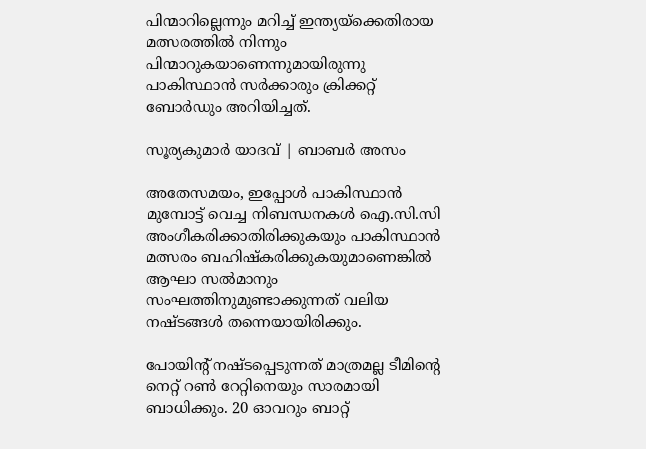പിന്മാറില്ലെന്നും മറിച്ച് ഇന്ത്യയ്‌ക്കെതിരായ മത്സരത്തില്‍ നിന്നും പിന്മാറുകയാണെന്നുമായിരുന്നു പാകിസ്ഥാന്‍ സര്‍ക്കാരും ക്രിക്കറ്റ് ബോര്‍ഡും അറിയിച്ചത്.

സൂര്യകുമാർ യാദവ് | ബാബർ അസം

അതേസമയം, ഇപ്പോള്‍ പാകിസ്ഥാന്‍ മുമ്പോട്ട് വെച്ച നിബന്ധനകള്‍ ഐ.സി.സി അംഗീകരിക്കാതിരിക്കുകയും പാകിസ്ഥാന്‍ മത്സരം ബഹിഷ്‌കരിക്കുകയുമാണെങ്കില്‍ ആഘാ സല്‍മാനും സംഘത്തിനുമുണ്ടാക്കുന്നത് വലിയ നഷ്ടങ്ങള്‍ തന്നെയായിരിക്കും.

പോയിന്റ് നഷ്ടപ്പെടുന്നത് മാത്രമല്ല ടീമിന്റെ നെറ്റ് റണ്‍ റേറ്റിനെയും സാരമായി ബാധിക്കും. 20 ഓവറും ബാറ്റ്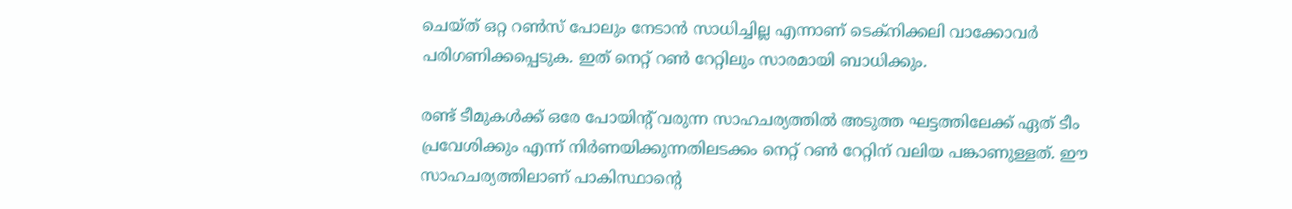ചെയ്ത് ഒറ്റ റണ്‍സ് പോലും നേടാന്‍ സാധിച്ചില്ല എന്നാണ് ടെക്നിക്കലി വാക്കോവര്‍ പരിഗണിക്കപ്പെടുക. ഇത് നെറ്റ് റണ്‍ റേറ്റിലും സാരമായി ബാധിക്കും.

രണ്ട് ടീമുകള്‍ക്ക് ഒരേ പോയിന്റ് വരുന്ന സാഹചര്യത്തില്‍ അടുത്ത ഘട്ടത്തിലേക്ക് ഏത് ടീം പ്രവേശിക്കും എന്ന് നിര്‍ണയിക്കുന്നതിലടക്കം നെറ്റ് റണ്‍ റേറ്റിന് വലിയ പങ്കാണുള്ളത്. ഈ സാഹചര്യത്തിലാണ് പാകിസ്ഥാന്റെ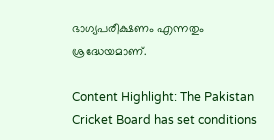ഭാഗ്യപരീക്ഷണം എന്നതും ശ്രദ്ധേയമാണ്.

Content Highlight: The Pakistan Cricket Board has set conditions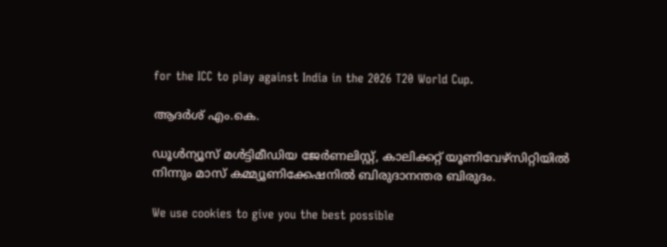for the ICC to play against India in the 2026 T20 World Cup.

ആദര്‍ശ് എം.കെ.

ഡൂള്‍ന്യൂസ് മള്‍ട്ടിമീഡിയ ജേര്‍ണലിസ്റ്റ്, കാലിക്കറ്റ് യൂണിവേഴ്സിറ്റിയില്‍ നിന്നും മാസ് കമ്മ്യൂണിക്കേഷനില്‍ ബിരുദാനന്തര ബിരുദം.

We use cookies to give you the best possible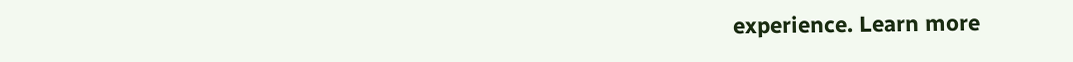experience. Learn more